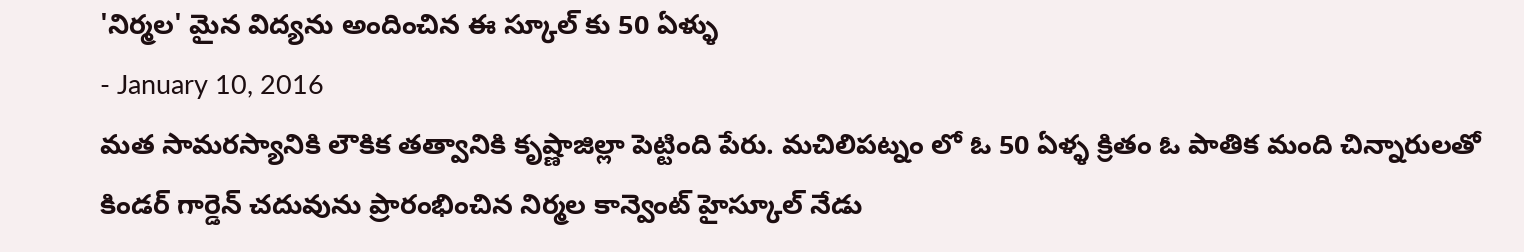'నిర్మల' మైన విద్యను అందించిన ఈ స్కూల్ కు 50 ఏళ్ళు
- January 10, 2016
మత సామరస్యానికి లౌకిక తత్వానికి కృష్ణాజిల్లా పెట్టింది పేరు. మచిలిపట్నం లో ఓ 50 ఏళ్ళ క్రితం ఓ పాతిక మంది చిన్నారులతో కిండర్ గార్డెన్ చదువును ప్రారంభించిన నిర్మల కాన్వెంట్ హైస్కూల్ నేడు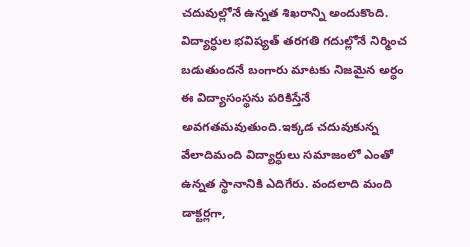చదువుల్లోనే ఉన్నత శిఖరాన్ని అందుకొంది. విద్యార్ధుల భవిష్యత్ తరగతి గదుల్లోనే నిర్మించ బడుతుందనే బంగారు మాటకు నిజమైన అర్ధం ఈ విద్యాసంస్థను పరికిస్తేనే అవగతమవుతుంది.ఇక్కడ చదువుకున్న వేలాదిమంది విద్యార్ధులు సమాజంలో ఎంతో ఉన్నత స్థానానికి ఎదిగేరు. వందలాది మంది డాక్టర్లగా,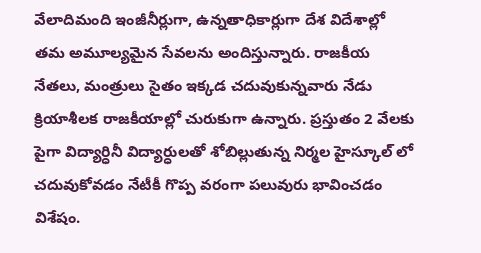వేలాదిమంది ఇంజీనీర్లుగా, ఉన్నతాధికార్లుగా దేశ విదేశాల్లో తమ అమూల్యమైన సేవలను అందిస్తున్నారు. రాజకీయ నేతలు, మంత్రులు సైతం ఇక్కడ చదువుకున్నవారు నేడు క్రియాశీలక రాజకీయాల్లో చురుకుగా ఉన్నారు. ప్రస్తుతం 2 వేలకు పైగా విద్యార్ధినీ విద్యార్ధులతో శోబిల్లుతున్న నిర్మల హైస్కూల్ లో చదువుకోవడం నేటీకీ గొప్ప వరంగా పలువురు భావించడం విశేషం.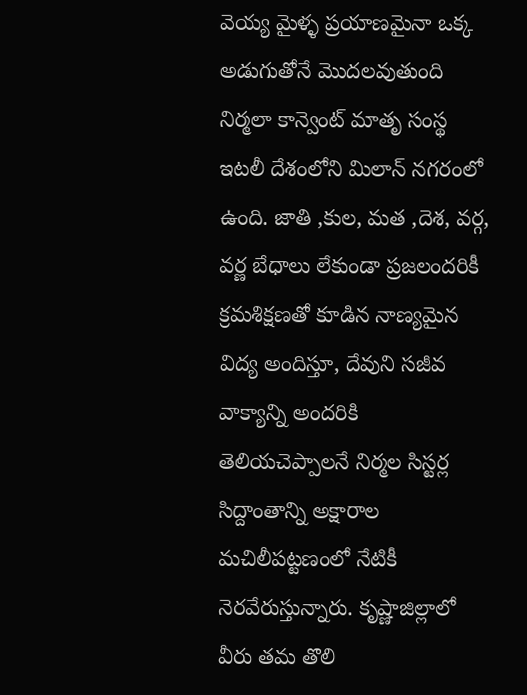వెయ్య మైళ్ళ ప్రయాణమైనా ఒక్క అడుగుతోనే మొదలవుతుంది నిర్మలా కాన్వెంట్ మాతృ సంస్థ ఇటలీ దేశంలోని మిలాన్ నగరంలో ఉంది. జాతి ,కుల, మత ,దెశ, వర్గ, వర్ణ బేధాలు లేకుండా ప్రజలందరికీ క్రమశిక్షణతో కూడిన నాణ్యమైన విద్య అందిస్తూ, దేవుని సజీవ వాక్యాన్ని అందరికి తెలియచెప్పాలనే నిర్మల సిస్టర్ల సిద్దాంతాన్ని అక్షారాల మచిలీపట్టణంలో నేటికీ నెరవేరుస్తున్నారు. కృష్ణాజిల్లాలో వీరు తమ తొలి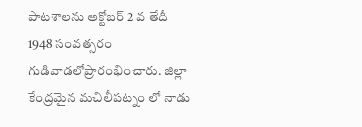పాటశాలను అక్టోబర్ 2 వ తేదీ 1948 సంవత్సరం గుడివాడలోప్రారంభించారు. జిల్లా కేంద్రమైన మచిలీపట్నం లో నాడు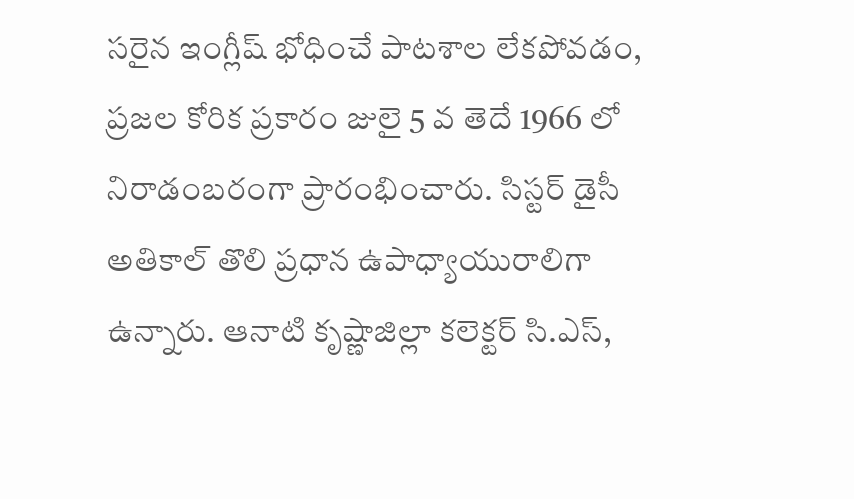సరైన ఇంగ్లీష్ భోధించే పాటశాల లేకపోవడం, ప్రజల కోరిక ప్రకారం జులై 5 వ తెదే 1966 లో నిరాడంబరంగా ప్రారంభించారు. సిస్టర్ డైసీ అతికాల్ తొలి ప్రధాన ఉపాధ్యాయురాలిగా ఉన్నారు. ఆనాటి కృష్ణాజిల్లా కలెక్టర్ సి.ఎస్,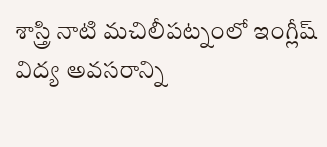శాస్త్రి నాటి మచిలీపట్నంలో ఇంగ్లీష్ విద్య అవసరాన్ని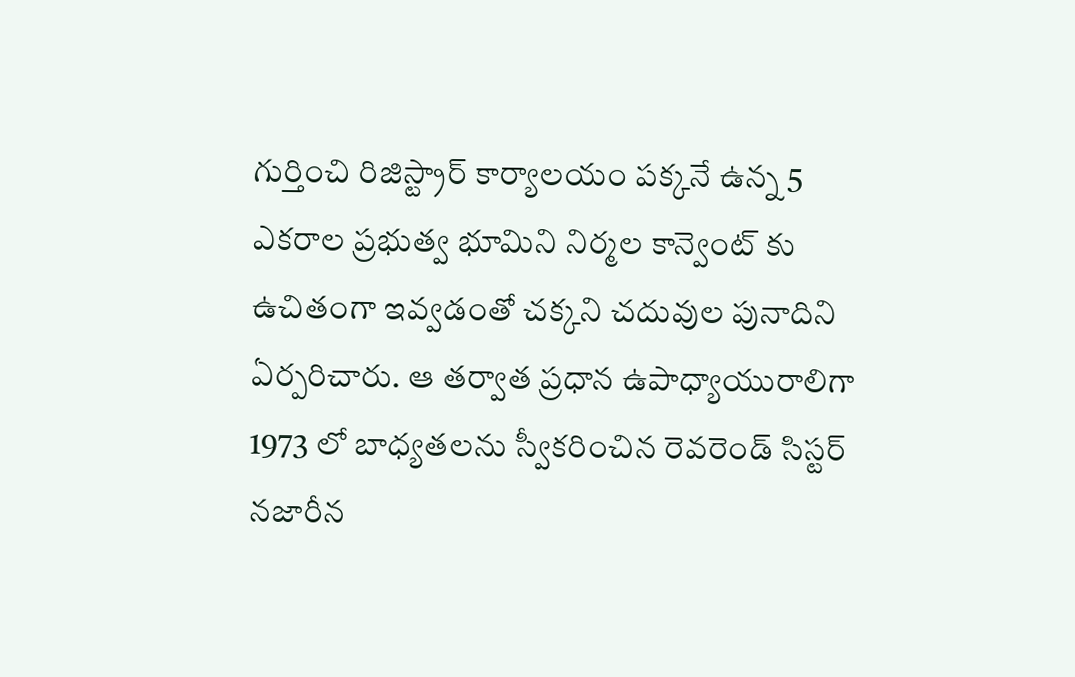గుర్తించి రిజిస్ట్రార్ కార్యాలయం పక్కనే ఉన్న 5 ఎకరాల ప్రభుత్వ భూమిని నిర్మల కాన్వెంట్ కు ఉచితంగా ఇవ్వడంతో చక్కని చదువుల పునాదిని ఏర్పరిచారు. ఆ తర్వాత ప్రధాన ఉపాధ్యాయురాలిగా 1973 లో బాధ్యతలను స్వీకరించిన రెవరెండ్ సిస్టర్ నజారీన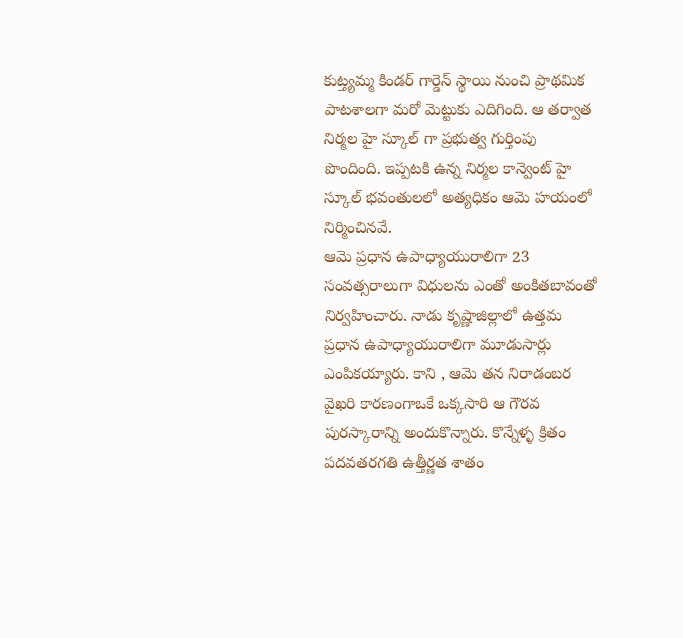కుట్త్యమ్మ కిండర్ గార్డెన్ స్థాయి నుంచి ప్రాథమిక పాటశాలగా మరో మెట్టుకు ఎదిగింది. ఆ తర్వాత నిర్మల హై స్కూల్ గా ప్రభుత్వ గుర్తింపు పొందింది. ఇప్పటకి ఉన్న నిర్మల కాన్వెంట్ హై స్కూల్ భవంతులలో అత్యధికం ఆమె హయంలో నిర్మించినవే.
ఆమె ప్రధాన ఉపాధ్యాయురాలిగా 23 సంవత్సరాలుగా విధులను ఎంతో అంకితబావంతో నిర్వహించారు. నాడు కృష్ణాజిల్లాలో ఉత్తమ ప్రధాన ఉపాధ్యాయురాలిగా మూడుసార్లు ఎంపికయ్యారు. కాని , ఆమె తన నిరాడంబర వైఖరి కారణంగాఒకే ఒక్కసారి ఆ గౌరవ పురస్కారాన్ని అందుకొన్నారు. కొన్నేళ్ళ క్రితం పదవతరగతి ఉత్తీర్ణత శాతం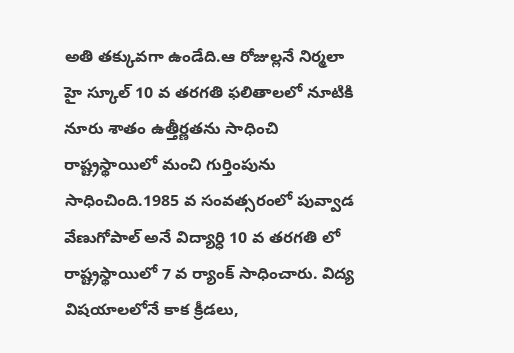అతి తక్కువగా ఉండేది.ఆ రోజుల్లనే నిర్మలా హై స్కూల్ 10 వ తరగతి ఫలితాలలో నూటికి నూరు శాతం ఉత్తీర్ణతను సాధించి రాష్ట్రస్థాయిలో మంచి గుర్తింపును సాధించింది.1985 వ సంవత్సరంలో పువ్వాడ వేణుగోపాల్ అనే విద్యార్ధి 10 వ తరగతి లో రాష్ట్రస్థాయిలో 7 వ ర్యాంక్ సాధించారు. విద్య విషయాలలోనే కాక క్రీడలు,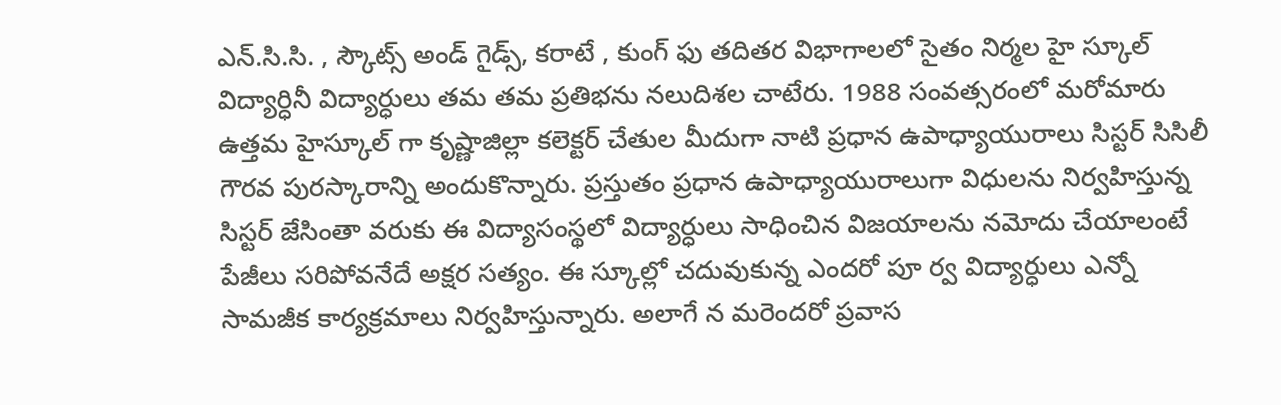ఎన్.సి.సి. , స్కౌట్స్ అండ్ గైడ్స్, కరాటే , కుంగ్ ఫు తదితర విభాగాలలో సైతం నిర్మల హై స్కూల్ విద్యార్ధినీ విద్యార్ధులు తమ తమ ప్రతిభను నలుదిశల చాటేరు. 1988 సంవత్సరంలో మరోమారు ఉత్తమ హైస్కూల్ గా కృష్ణాజిల్లా కలెక్టర్ చేతుల మీదుగా నాటి ప్రధాన ఉపాధ్యాయురాలు సిస్టర్ సిసిలీ గౌరవ పురస్కారాన్ని అందుకొన్నారు. ప్రస్తుతం ప్రధాన ఉపాధ్యాయురాలుగా విధులను నిర్వహిస్తున్న సిస్టర్ జేసింతా వరుకు ఈ విద్యాసంస్థలో విద్యార్ధులు సాధించిన విజయాలను నమోదు చేయాలంటే పేజీలు సరిపోవనేదే అక్షర సత్యం. ఈ స్కూల్లో చదువుకున్న ఎందరో పూ ర్వ విద్యార్ధులు ఎన్నో సామజీక కార్యక్రమాలు నిర్వహిస్తున్నారు. అలాగే న మరెందరో ప్రవాస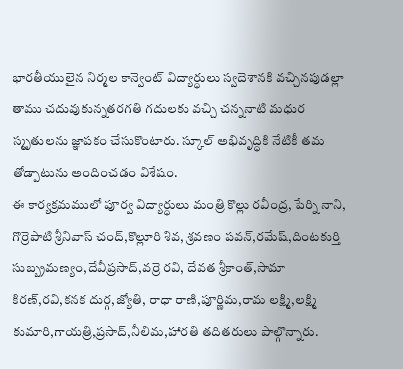భారతీయులైన నిర్మల కాన్వెంట్ విద్యార్ధులు స్వదెశానకి వచ్చినపుడల్లా తాము చదువుకున్నతరగతి గదులకు వచ్చి చన్ననాటి మధుర స్మృతులను జ్ఞాపకం చేసుకొంటారు. స్కూల్ అభివృద్ధికి నేటికీ తమ తోడ్పాటును అందించడం విశేషం.
ఈ కార్యక్రమములో పూర్వ విద్యార్ధులు మంత్రి కొల్లు రవీంద్ర, పేర్ని నాని, గొర్రెపాటి శ్రీనివాస్ చంద్,కొల్లూరి శివ, శ్రవణం పవన్,రమేష్,దింటకుర్తి సుబ్బ్రమణ్యం,దేవీప్రసాద్,వర్రె రవి, దేవత శ్రీకాంత్,సామా కిరణ్,రవి,కనక దుర్గ,జ్యోతి, రాధా రాణి,పూర్ణిమ,రామ లక్ష్మి,లక్ష్మి కుమారి,గాయత్రి,ప్రసాద్,నీలిమ,హారతి తదితరులు పాల్గొన్నారు.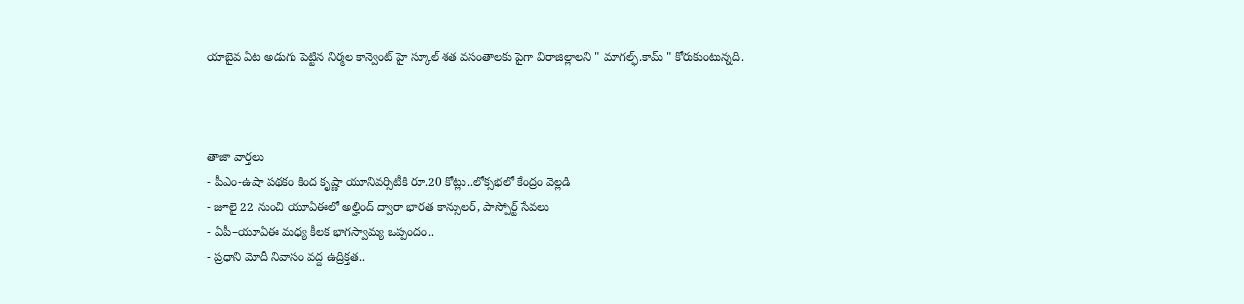యాబైవ ఏట అడుగు పెట్టిన నిర్మల కాన్వెంట్ హై స్కూల్ శత వసంతాలకు పైగా విరాజిల్లాలని " మాగల్ఫ్.కామ్ " కోరుకుంటున్నది.



తాజా వార్తలు
- పీఎం-ఉషా పథకం కింద కృష్ణా యూనివర్సిటీకి రూ.20 కోట్లు..లోక్సభలో కేంద్రం వెల్లడి
- జూలై 22 నుంచి యూఏఈలో అల్హింద్ ద్వారా భారత కాన్సులర్, పాస్పోర్ట్ సేవలు
- ఏపీ–యూఏఈ మధ్య కీలక భాగస్వామ్య ఒప్పందం..
- ప్రధాని మోదీ నివాసం వద్ద ఉద్రిక్తత..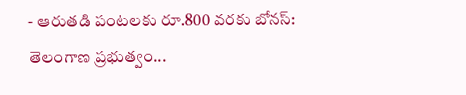- ఆరుతడి పంటలకు రూ.800 వరకు బోనస్: తెలంగాణ ప్రభుత్వం...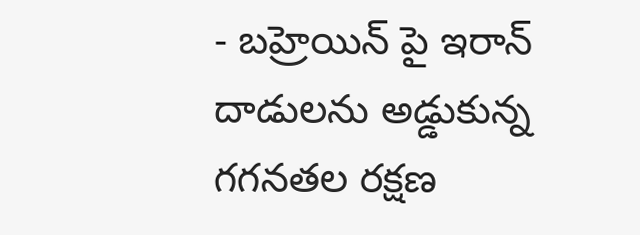- బహ్రెయిన్ పై ఇరాన్ దాడులను అడ్డుకున్న గగనతల రక్షణ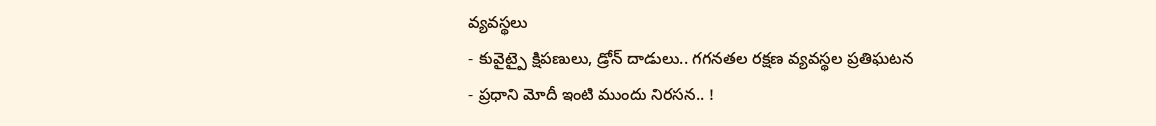వ్యవస్థలు
- కువైట్పై క్షిపణులు, డ్రోన్ దాడులు.. గగనతల రక్షణ వ్యవస్థల ప్రతిఘటన
- ప్రధాని మోదీ ఇంటి ముందు నిరసన.. !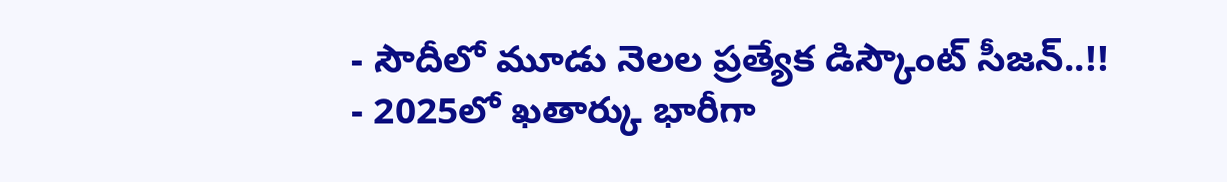- సౌదీలో మూడు నెలల ప్రత్యేక డిస్కౌంట్ సీజన్..!!
- 2025లో ఖతార్కు భారీగా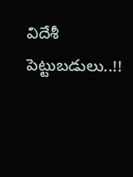విదేశీ పెట్టుబడులు..!!